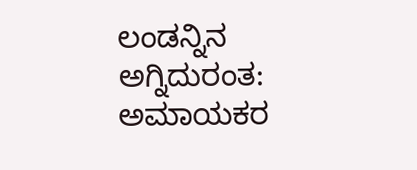ಲಂಡನ್ನಿನ ಅಗ್ನಿದುರಂತ: ಅಮಾಯಕರ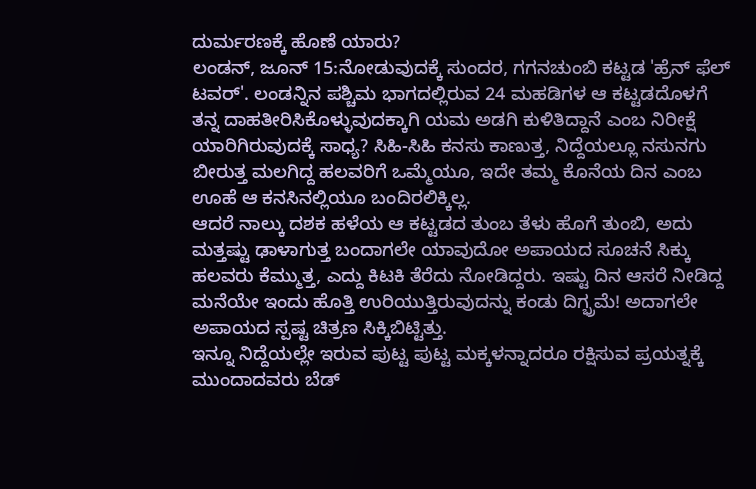ದುರ್ಮರಣಕ್ಕೆ ಹೊಣೆ ಯಾರು?
ಲಂಡನ್, ಜೂನ್ 15:ನೋಡುವುದಕ್ಕೆ ಸುಂದರ, ಗಗನಚುಂಬಿ ಕಟ್ಟಡ 'ಹ್ರೆನ್ ಫೆಲ್ ಟವರ್'. ಲಂಡನ್ನಿನ ಪಶ್ಚಿಮ ಭಾಗದಲ್ಲಿರುವ 24 ಮಹಡಿಗಳ ಆ ಕಟ್ಟಡದೊಳಗೆ ತನ್ನ ದಾಹತೀರಿಸಿಕೊಳ್ಳುವುದಕ್ಕಾಗಿ ಯಮ ಅಡಗಿ ಕುಳಿತಿದ್ದಾನೆ ಎಂಬ ನಿರೀಕ್ಷೆ ಯಾರಿಗಿರುವುದಕ್ಕೆ ಸಾಧ್ಯ? ಸಿಹಿ-ಸಿಹಿ ಕನಸು ಕಾಣುತ್ತ, ನಿದ್ದೆಯಲ್ಲೂ ನಸುನಗು ಬೀರುತ್ತ ಮಲಗಿದ್ದ ಹಲವರಿಗೆ ಒಮ್ಮೆಯೂ, ಇದೇ ತಮ್ಮ ಕೊನೆಯ ದಿನ ಎಂಬ ಊಹೆ ಆ ಕನಸಿನಲ್ಲಿಯೂ ಬಂದಿರಲಿಕ್ಕಿಲ್ಲ.
ಆದರೆ ನಾಲ್ಕು ದಶಕ ಹಳೆಯ ಆ ಕಟ್ಟಡದ ತುಂಬ ತೆಳು ಹೊಗೆ ತುಂಬಿ, ಅದು ಮತ್ತಷ್ಟು ಢಾಳಾಗುತ್ತ ಬಂದಾಗಲೇ ಯಾವುದೋ ಅಪಾಯದ ಸೂಚನೆ ಸಿಕ್ಕು ಹಲವರು ಕೆಮ್ಮುತ್ತ, ಎದ್ದು ಕಿಟಕಿ ತೆರೆದು ನೋಡಿದ್ದರು. ಇಷ್ಟು ದಿನ ಆಸರೆ ನೀಡಿದ್ದ ಮನೆಯೇ ಇಂದು ಹೊತ್ತಿ ಉರಿಯುತ್ತಿರುವುದನ್ನು ಕಂಡು ದಿಗ್ಭ್ರಮೆ! ಅದಾಗಲೇ ಅಪಾಯದ ಸ್ಪಷ್ಟ ಚಿತ್ರಣ ಸಿಕ್ಕಿಬಿಟ್ಟಿತ್ತು.
ಇನ್ನೂ ನಿದ್ದೆಯಲ್ಲೇ ಇರುವ ಪುಟ್ಟ ಪುಟ್ಟ ಮಕ್ಕಳನ್ನಾದರೂ ರಕ್ಷಿಸುವ ಪ್ರಯತ್ನಕ್ಕೆ ಮುಂದಾದವರು ಬೆಡ್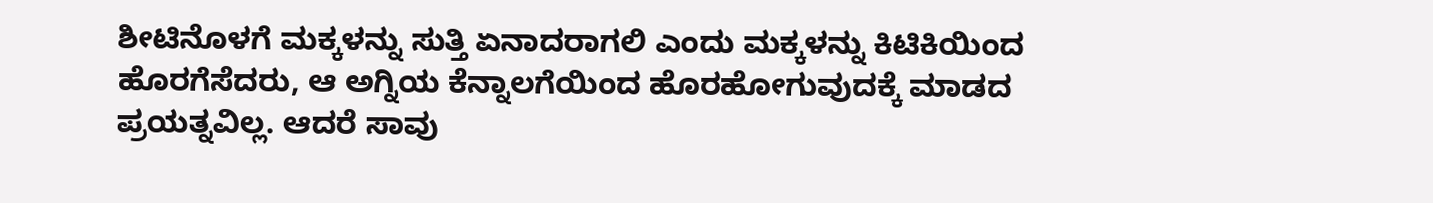ಶೀಟಿನೊಳಗೆ ಮಕ್ಕಳನ್ನು ಸುತ್ತಿ ಏನಾದರಾಗಲಿ ಎಂದು ಮಕ್ಕಳನ್ನು ಕಿಟಿಕಿಯಿಂದ ಹೊರಗೆಸೆದರು, ಆ ಅಗ್ನಿಯ ಕೆನ್ನಾಲಗೆಯಿಂದ ಹೊರಹೋಗುವುದಕ್ಕೆ ಮಾಡದ ಪ್ರಯತ್ನವಿಲ್ಲ. ಆದರೆ ಸಾವು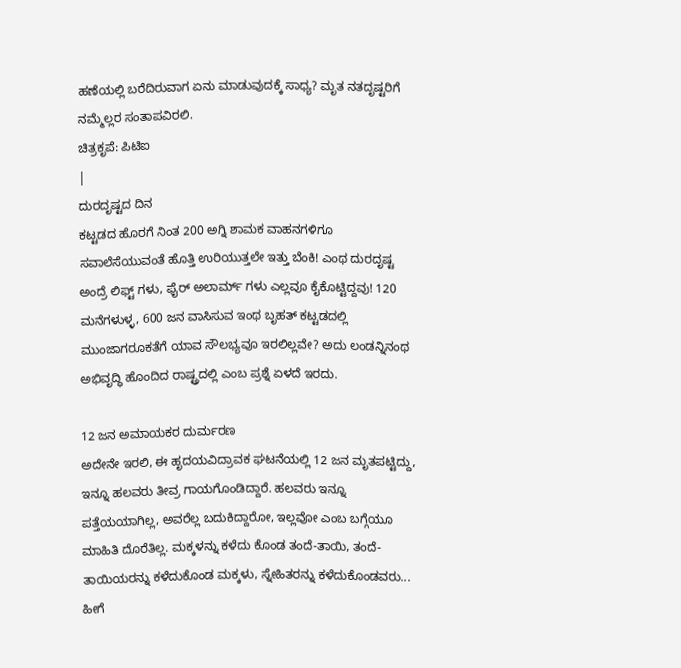ಹಣೆಯಲ್ಲಿ ಬರೆದಿರುವಾಗ ಏನು ಮಾಡುವುದಕ್ಕೆ ಸಾಧ್ಯ? ಮೃತ ನತದೃಷ್ಟರಿಗೆ ನಮ್ಮೆಲ್ಲರ ಸಂತಾಪವಿರಲಿ.
ಚಿತ್ರಕೃಪೆ: ಪಿಟಿಐ
|
ದುರದೃಷ್ಟದ ದಿನ
ಕಟ್ಟಡದ ಹೊರಗೆ ನಿಂತ 200 ಅಗ್ನಿ ಶಾಮಕ ವಾಹನಗಳಿಗೂ ಸವಾಲೆಸೆಯುವಂತೆ ಹೊತ್ತಿ ಉರಿಯುತ್ತಲೇ ಇತ್ತು ಬೆಂಕಿ! ಎಂಥ ದುರದೃಷ್ಟ ಅಂದ್ರೆ ಲಿಫ್ಟ್ ಗಳು, ಫೈರ್ ಅಲಾರ್ಮ್ ಗಳು ಎಲ್ಲವೂ ಕೈಕೊಟ್ಟಿದ್ದವು! 120 ಮನೆಗಳುಳ್ಳ, 600 ಜನ ವಾಸಿಸುವ ಇಂಥ ಬೃಹತ್ ಕಟ್ಟಡದಲ್ಲಿ ಮುಂಜಾಗರೂಕತೆಗೆ ಯಾವ ಸೌಲಭ್ಯವೂ ಇರಲಿಲ್ಲವೇ? ಅದು ಲಂಡನ್ನಿನಂಥ ಅಭಿವೃದ್ಧಿ ಹೊಂದಿದ ರಾಷ್ಟ್ರದಲ್ಲಿ ಎಂಬ ಪ್ರಶ್ನೆ ಏಳದೆ ಇರದು.

12 ಜನ ಅಮಾಯಕರ ದುರ್ಮರಣ
ಅದೇನೇ ಇರಲಿ, ಈ ಹೃದಯವಿದ್ರಾವಕ ಘಟನೆಯಲ್ಲಿ 12 ಜನ ಮೃತಪಟ್ಟಿದ್ದು, ಇನ್ನೂ ಹಲವರು ತೀವ್ರ ಗಾಯಗೊಂಡಿದ್ದಾರೆ. ಹಲವರು ಇನ್ನೂ ಪತ್ತೆಯಯಾಗಿಲ್ಲ, ಅವರೆಲ್ಲ ಬದುಕಿದ್ದಾರೋ, ಇಲ್ಲವೋ ಎಂಬ ಬಗ್ಗೆಯೂ ಮಾಹಿತಿ ದೊರೆತಿಲ್ಲ. ಮಕ್ಕಳನ್ನು ಕಳೆದು ಕೊಂಡ ತಂದೆ-ತಾಯಿ, ತಂದೆ-ತಾಯಿಯರನ್ನು ಕಳೆದುಕೊಂಡ ಮಕ್ಕಳು, ಸ್ನೇಹಿತರನ್ನು ಕಳೆದುಕೊಂಡವರು... ಹೀಗೆ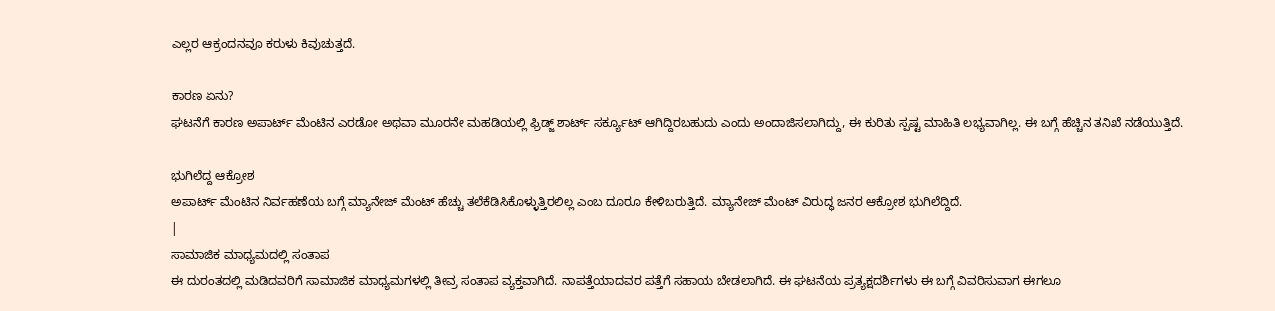ಎಲ್ಲರ ಆಕ್ರಂದನವೂ ಕರುಳು ಕಿವುಚುತ್ತದೆ.

ಕಾರಣ ಏನು?
ಘಟನೆಗೆ ಕಾರಣ ಅಪಾರ್ಟ್ ಮೆಂಟಿನ ಎರಡೋ ಅಥವಾ ಮೂರನೇ ಮಹಡಿಯಲ್ಲಿ ಫ್ರಿಡ್ಜ್ ಶಾರ್ಟ್ ಸರ್ಕ್ಯೂಟ್ ಆಗಿದ್ದಿರಬಹುದು ಎಂದು ಅಂದಾಜಿಸಲಾಗಿದ್ದು, ಈ ಕುರಿತು ಸ್ಪಷ್ಟ ಮಾಹಿತಿ ಲಭ್ಯವಾಗಿಲ್ಲ. ಈ ಬಗ್ಗೆ ಹೆಚ್ಚಿನ ತನಿಖೆ ನಡೆಯುತ್ತಿದೆ.

ಭುಗಿಲೆದ್ದ ಆಕ್ರೋಶ
ಅಪಾರ್ಟ್ ಮೆಂಟಿನ ನಿರ್ವಹಣೆಯ ಬಗ್ಗೆ ಮ್ಯಾನೇಜ್ ಮೆಂಟ್ ಹೆಚ್ಚು ತಲೆಕೆಡಿಸಿಕೊಳ್ಳುತ್ತಿರಲಿಲ್ಲ ಎಂಬ ದೂರೂ ಕೇಳಿಬರುತ್ತಿದೆ. ಮ್ಯಾನೇಜ್ ಮೆಂಟ್ ವಿರುದ್ಧ ಜನರ ಆಕ್ರೋಶ ಭುಗಿಲೆದ್ದಿದೆ.
|
ಸಾಮಾಜಿಕ ಮಾಧ್ಯಮದಲ್ಲಿ ಸಂತಾಪ
ಈ ದುರಂತದಲ್ಲಿ ಮಡಿದವರಿಗೆ ಸಾಮಾಜಿಕ ಮಾಧ್ಯಮಗಳಲ್ಲಿ ತೀವ್ರ ಸಂತಾಪ ವ್ಯಕ್ತವಾಗಿದೆ. ನಾಪತ್ತೆಯಾದವರ ಪತ್ತೆಗೆ ಸಹಾಯ ಬೇಡಲಾಗಿದೆ. ಈ ಘಟನೆಯ ಪ್ರತ್ಯಕ್ಷದರ್ಶಿಗಳು ಈ ಬಗ್ಗೆ ವಿವರಿಸುವಾಗ ಈಗಲೂ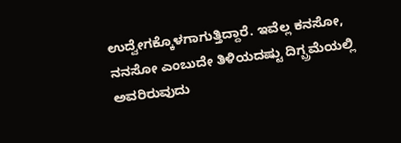ಉದ್ವೇಗಕ್ಕೊಳಗಾಗುತ್ತಿದ್ದಾರೆ. ಇವೆಲ್ಲ ಕನಸೋ, ನನಸೋ ಎಂಬುದೇ ತಿಳಿಯದಷ್ಟು ದಿಗ್ಬ್ರಮೆಯಲ್ಲಿ ಅವರಿರುವುದು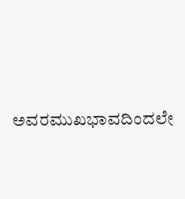ಅವರಮುಖಭಾವದಿಂದಲೇ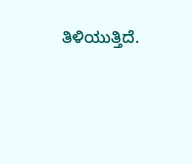ತಿಳಿಯುತ್ತಿದೆ.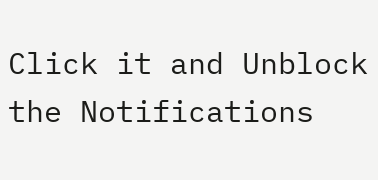Click it and Unblock the Notifications